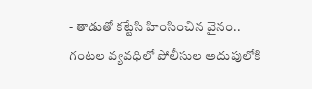- తాడుతో కట్టేసి హింసించిన వైనం.. గంటల వ్యవధిలో పోలీసుల అదుపులోకి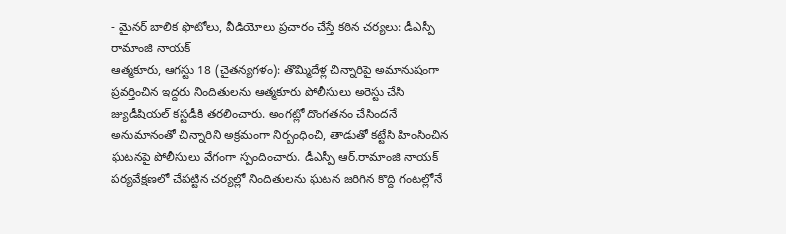- మైనర్ బాలిక ఫొటోలు, వీడియోలు ప్రచారం చేస్తే కఠిన చర్యలు: డీఎస్పీ రామాంజి నాయక్
ఆత్మకూరు, ఆగస్టు 18 (చైతన్యగళం): తొమ్మిదేళ్ల చిన్నారిపై అమానుషంగా ప్రవర్తించిన ఇద్దరు నిందితులను ఆత్మకూరు పోలీసులు అరెస్టు చేసి జ్యుడీషియల్ కస్టడీకి తరలించారు. అంగట్లో దొంగతనం చేసిందనే అనుమానంతో చిన్నారిని అక్రమంగా నిర్బంధించి, తాడుతో కట్టేసి హింసించిన ఘటనపై పోలీసులు వేగంగా స్పందించారు. డీఎస్పీ ఆర్.రామాంజి నాయక్ పర్యవేక్షణలో చేపట్టిన చర్యల్లో నిందితులను ఘటన జరిగిన కొద్ది గంటల్లోనే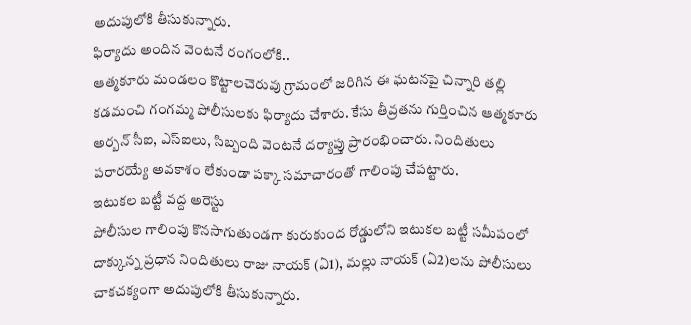అదుపులోకి తీసుకున్నారు.
ఫిర్యాదు అందిన వెంటనే రంగంలోకి..
ఆత్మకూరు మండలం కొట్టాలచెరువు గ్రామంలో జరిగిన ఈ ఘటనపై చిన్నారి తల్లి కడమంచి గంగమ్మ పోలీసులకు ఫిర్యాదు చేశారు. కేసు తీవ్రతను గుర్తించిన ఆత్మకూరు అర్బన్ సీఐ, ఎస్ఐలు, సిబ్బంది వెంటనే దర్యాప్తు ప్రారంభించారు. నిందితులు పరారయ్యే అవకాశం లేకుండా పక్కా సమాచారంతో గాలింపు చేపట్టారు.
ఇటుకల బట్టీ వద్ద అరెస్టు
పోలీసుల గాలింపు కొనసాగుతుండగా కురుకుంద రోడ్డులోని ఇటుకల బట్టీ సమీపంలో దాక్కున్న ప్రధాన నిందితులు రాజు నాయక్ (ఏ1), మల్లు నాయక్ (ఏ2)లను పోలీసులు చాకచక్యంగా అదుపులోకి తీసుకున్నారు.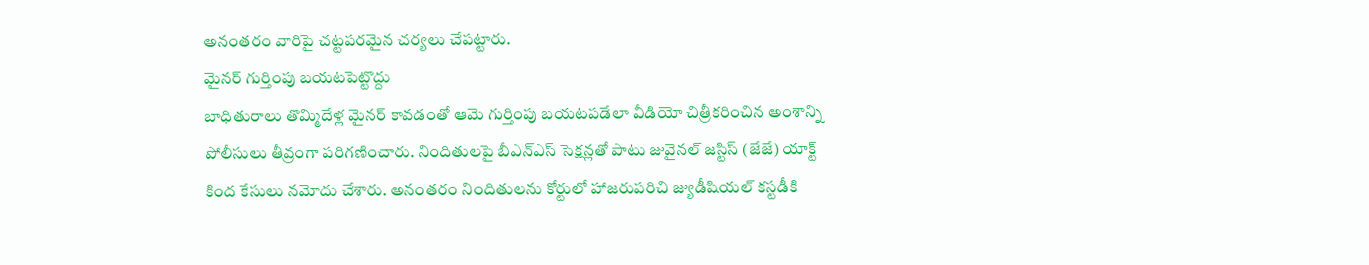అనంతరం వారిపై చట్టపరమైన చర్యలు చేపట్టారు.
మైనర్ గుర్తింపు బయటపెట్టొద్దు
బాధితురాలు తొమ్మిదేళ్ల మైనర్ కావడంతో ఆమె గుర్తింపు బయటపడేలా వీడియో చిత్రీకరించిన అంశాన్ని పోలీసులు తీవ్రంగా పరిగణించారు. నిందితులపై బీఎన్ఎస్ సెక్షన్లతో పాటు జువైనల్ జస్టిస్ (జేజే) యాక్ట్ కింద కేసులు నమోదు చేశారు. అనంతరం నిందితులను కోర్టులో హాజరుపరిచి జ్యుడీషియల్ కస్టడీకి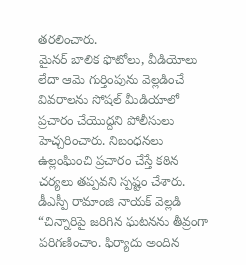తరలించారు.
మైనర్ బాలిక ఫొటోలు, వీడియోలు లేదా ఆమె గుర్తింపును వెల్లడించే వివరాలను సోషల్ మీడియాలో ప్రచారం చేయొద్దని పోలీసులు హెచ్చరించారు. నిబంధనలు ఉల్లంఘించి ప్రచారం చేస్తే కఠిన చర్యలు తప్పవని స్పష్టం చేశారు.
డీఎస్పీ రామాంజి నాయక్ వెల్లడి
“చిన్నారిపై జరిగిన ఘటనను తీవ్రంగా పరిగణించాం. ఫిర్యాదు అందిన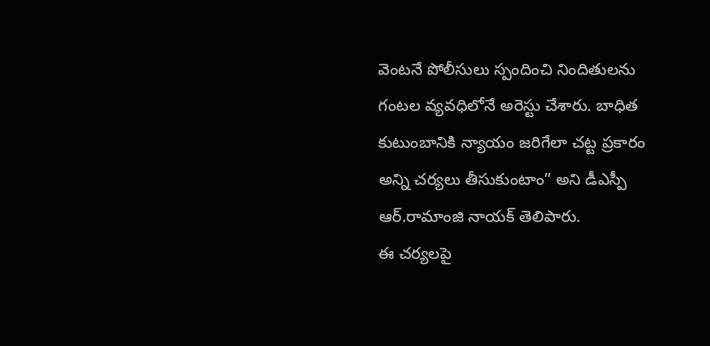వెంటనే పోలీసులు స్పందించి నిందితులను గంటల వ్యవధిలోనే అరెస్టు చేశారు. బాధిత కుటుంబానికి న్యాయం జరిగేలా చట్ట ప్రకారం అన్ని చర్యలు తీసుకుంటాం” అని డీఎస్పీ ఆర్.రామాంజి నాయక్ తెలిపారు.
ఈ చర్యలపై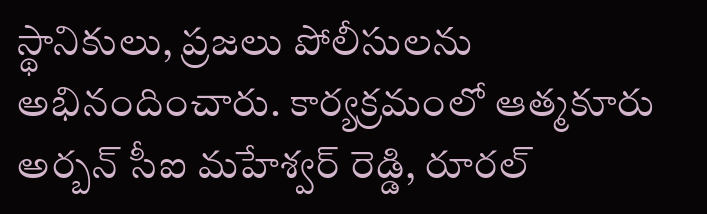స్థానికులు, ప్రజలు పోలీసులను అభినందించారు. కార్యక్రమంలో ఆత్మకూరు అర్బన్ సీఐ మహేశ్వర్ రెడ్డి, రూరల్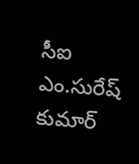సీఐ ఎం.సురేష్ కుమార్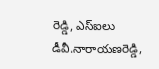రెడ్డి, ఎస్ఐలు డీవీ.నారాయణరెడ్డి,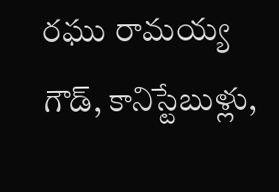రఘు రామయ్య గౌడ్, కానిస్టేబుళ్లు,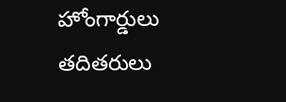హోంగార్డులు తదితరులు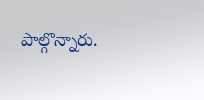పాల్గొన్నారు.